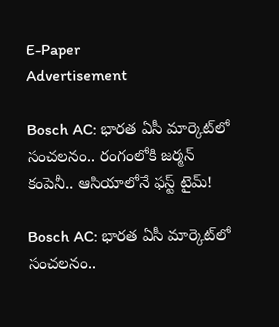E-Paper
Advertisement

Bosch AC: భారత ఏసీ మార్కెట్‌లో సంచలనం.. రంగంలోకి జర్మన్ కంపెనీ.. ఆసియాలోనే ఫస్ట్ టైమ్!

Bosch AC: భారత ఏసీ మార్కెట్‌లో సంచలనం..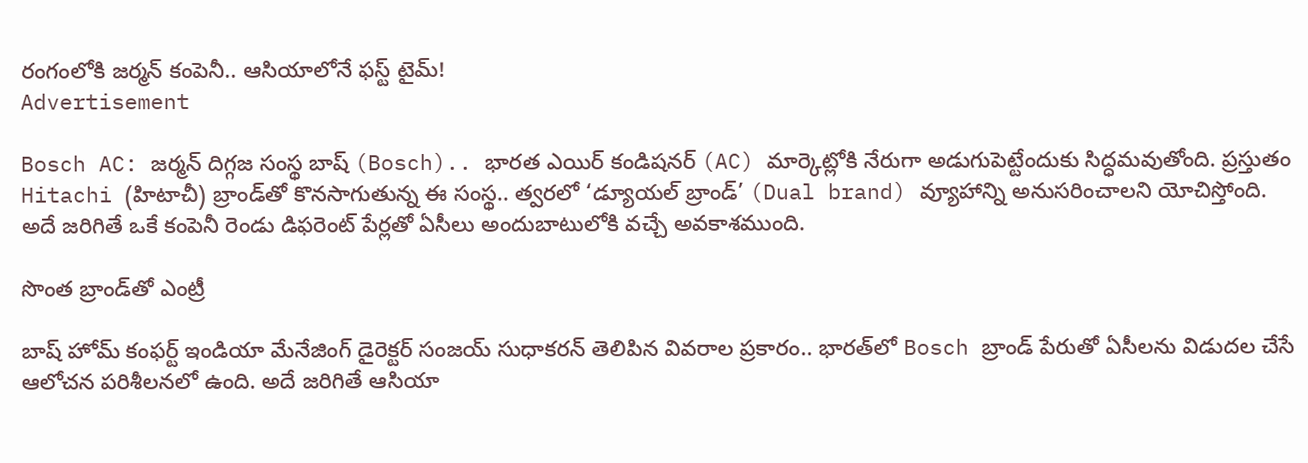రంగంలోకి జర్మన్ కంపెనీ.. ఆసియాలోనే ఫస్ట్ టైమ్!
Advertisement

Bosch AC: జర్మన్ దిగ్గజ సంస్థ బాష్ (Bosch).. భారత ఎయిర్ కండిషనర్ (AC) మార్కెట్లోకి నేరుగా అడుగుపెట్టేందుకు సిద్ధమవుతోంది. ప్రస్తుతం Hitachi (హిటాచీ) బ్రాండ్‌తో కొనసాగుతున్న ఈ సంస్థ.. త్వరలో ‘డ్యూయల్ బ్రాండ్’ (Dual brand) వ్యూహాన్ని అనుసరించాలని యోచిస్తోంది. అదే జరిగితే ఒకే కంపెనీ రెండు డిఫరెంట్ పేర్లతో ఏసీలు అందుబాటులోకి వచ్చే అవకాశముంది.

సొంత బ్రాండ్‌తో ఎంట్రీ

బాష్ హోమ్ కంఫర్ట్ ఇండియా మేనేజింగ్ డైరెక్టర్ సంజయ్ సుధాకరన్ తెలిపిన వివరాల ప్రకారం.. భారత్‌లో Bosch బ్రాండ్ పేరుతో ఏసీలను విడుదల చేసే ఆలోచన పరిశీలనలో ఉంది. అదే జరిగితే ఆసియా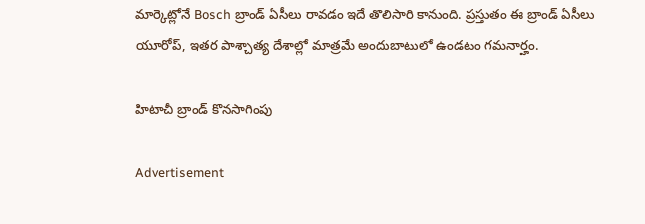మార్కెట్లోనే Bosch బ్రాండ్ ఏసీలు రావడం ఇదే తొలిసారి కానుంది. ప్రస్తుతం ఈ బ్రాండ్ ఏసీలు యూరోప్, ఇతర పాశ్చాత్య దేశాల్లో మాత్రమే అందుబాటులో ఉండటం గమనార్హం.

హిటాచీ బ్రాండ్ కొనసాగింపు

Advertisement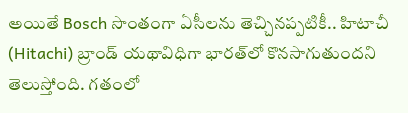అయితే Bosch సొంతంగా ఏసీలను తెచ్చినప్పటికీ.. హిటాచీ (Hitachi) బ్రాండ్ యథావిధిగా భారత్‌లో కొనసాగుతుందని తెలుస్తోంది. గతంలో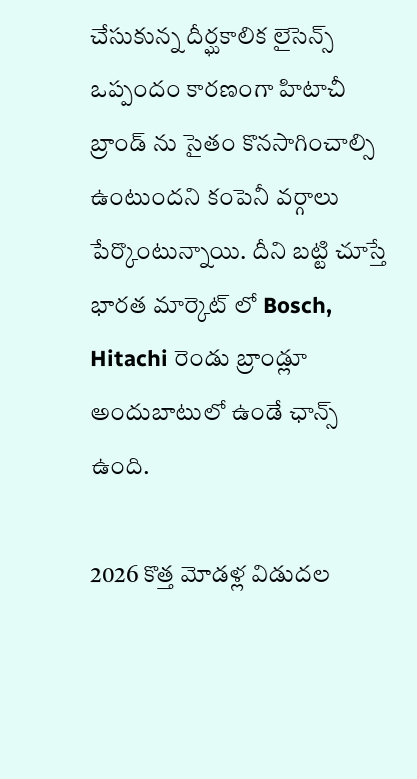చేసుకున్న దీర్ఘకాలిక లైసెన్స్ ఒప్పందం కారణంగా హిటాచీ బ్రాండ్ ను సైతం కొనసాగించాల్సి ఉంటుందని కంపెనీ వర్గాలు పేర్కొంటున్నాయి. దీని బట్టి చూస్తే భారత మార్కెట్ లో Bosch, Hitachi రెండు బ్రాండ్లూ అందుబాటులో ఉండే ఛాన్స్ ఉంది.

2026 కొత్త మోడళ్ల విడుదల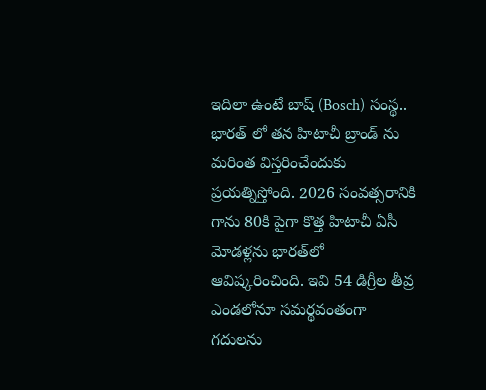ఇదిలా ఉంటే బాష్ (Bosch) సంస్థ.. భారత్ లో తన హిటాచీ బ్రాండ్ ను మరింత విస్తరించేందుకు ప్రయత్నిస్తోంది. 2026 సంవత్సరానికి గాను 80కి పైగా కొత్త హిటాచీ ఏసీ మోడళ్లను భారత్‌లో ఆవిష్కరించింది. ఇవి 54 డిగ్రీల తీవ్ర ఎండలోనూ సమర్థవంతంగా గదులను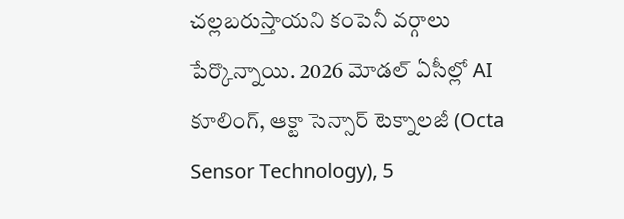చల్లబరుస్తాయని కంపెనీ వర్గాలు పేర్కొన్నాయి. 2026 మోడల్ ఏసీల్లో AI కూలింగ్, ఆక్టా సెన్సార్ టెక్నాలజీ (Octa Sensor Technology), 5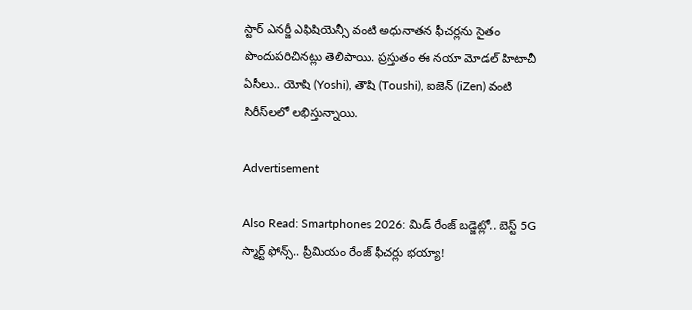స్టార్ ఎనర్జీ ఎఫిషియెన్సీ వంటి అధునాతన ఫీచర్లను సైతం పొందుపరిచినట్లు తెలిపాయి. ప్రస్తుతం ఈ నయా మోడల్ హిటాచీ ఏసీలు.. యోషి (Yoshi), తౌషి (Toushi), ఐజెన్ (iZen) వంటి సిరీస్‌లలో లభిస్తున్నాయి.

Advertisement

Also Read: Smartphones 2026: మిడ్ రేంజ్ బడ్జెట్లో.. బెస్ట్ 5G స్మార్ట్ ఫోన్స్.. ప్రీమియం రేంజ్ ఫీచర్లు భయ్యా!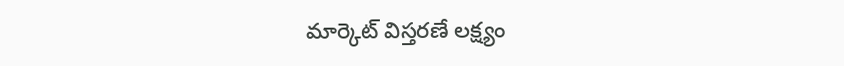మార్కెట్ విస్తరణే లక్ష్యం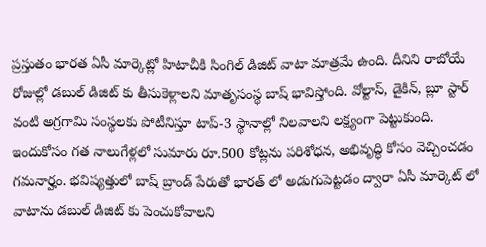ప్రస్తుతం భారత ఏసీ మార్కెట్లో హిటాచీకి సింగిల్ డిజిట్ వాటా మాత్రమే ఉంది. దీనిని రాబోయే రోజుల్లో డబుల్ డిజిట్ కు తీసుకెళ్లాలని మాతృసంస్థ బాష్ భావిస్తోంది. వోల్టాస్, డైకిన్, బ్లూ స్టార్ వంటి అగ్రగామి సంస్థలకు పోటీనిస్తూ టాప్-3 స్థానాల్లో నిలవాలని లక్ష్యంగా పెట్టుకుంది. ఇందుకోసం గత నాలుగేళ్లలో సుమారు రూ.500 కోట్లను పరిశోధన, అభివృద్ధి కోసం వెచ్చించడం గమనార్హం. భవిష్యత్తులో బాష్ బ్రాండ్ పేరుతో భారత్ లో అడుగుపెట్టడం ద్వారా ఏసీ మార్కెట్ లో వాటాను డబుల్ డిజిట్ కు పెంచుకోవాలని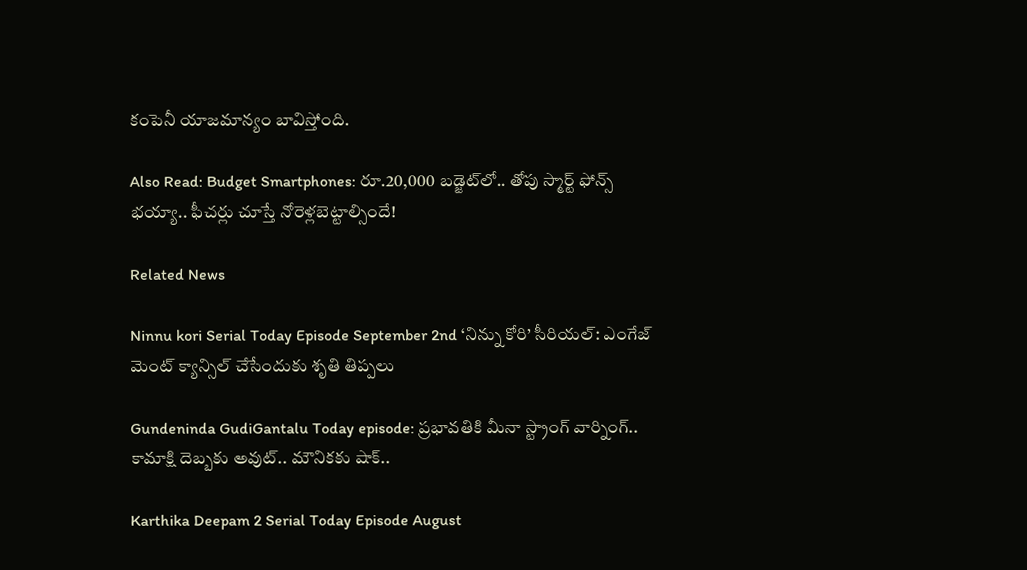కంపెనీ యాజమాన్యం బావిస్తోంది.

Also Read: Budget Smartphones: రూ.20,000 బడ్జెట్‌లో.. తోపు స్మార్ట్ ఫోన్స్ భయ్యా.. ఫీచర్లు చూస్తే నోరెళ్లబెట్టాల్సిందే!

Related News

Ninnu kori Serial Today Episode September 2nd ‘నిన్ను కోరి’ సీరియల్‌: ఎంగేజ్ మెంట్ క్యాన్సిల్ చేసేందుకు శృతి తిప్పలు

Gundeninda GudiGantalu Today episode: ప్రభావతికి మీనా స్ట్రాంగ్ వార్నింగ్.. కామాక్షి దెబ్బకు అవుట్.. మౌనికకు షాక్..

Karthika Deepam 2 Serial Today Episode August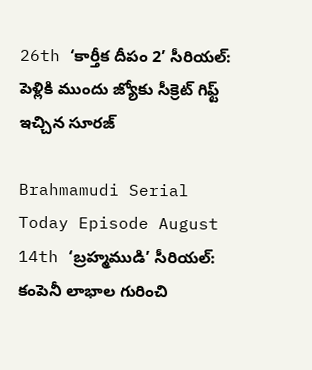26th ‘కార్తీక దీపం 2’ సీరియల్‌: పెళ్లికి ముందు జ్యోకు సీక్రెట్ గిఫ్ట్ ఇచ్చిన సూరజ్

Brahmamudi Serial Today Episode August 14th ‘బ్రహ్మముడి’ సీరియల్‌: కంపెనీ లాభాల గురించి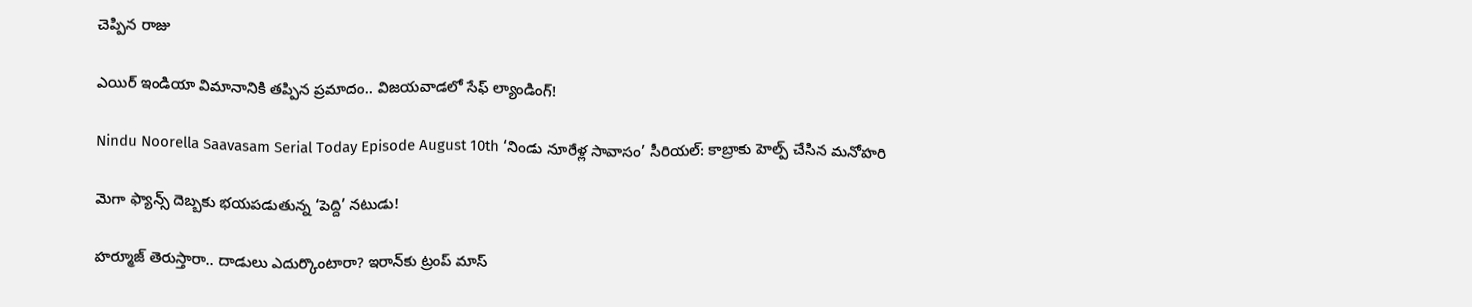చెప్పిన రాజు

ఎయిర్ ఇండియా విమానానికి తప్పిన ప్రమాదం.. విజయవాడలో సేఫ్ ల్యాండింగ్!

Nindu Noorella Saavasam Serial Today Episode August 10th ‘నిండు నూరేళ్ల సావాసం’ సీరియల్‌: కాబ్రాకు హెల్ప్‌ చేసిన మనోహరి

మెగా ఫ్యాన్స్ దెబ్బకు భయపడుతున్న ‘పెద్ది’ నటుడు!

హర్మూజ్ తెరుస్తారా.. దాడులు ఎదుర్కొంటారా? ఇరాన్‌కు ట్రంప్ మాస్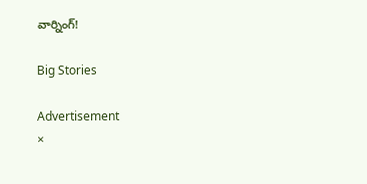వార్నింగ్!

Big Stories

Advertisement
×